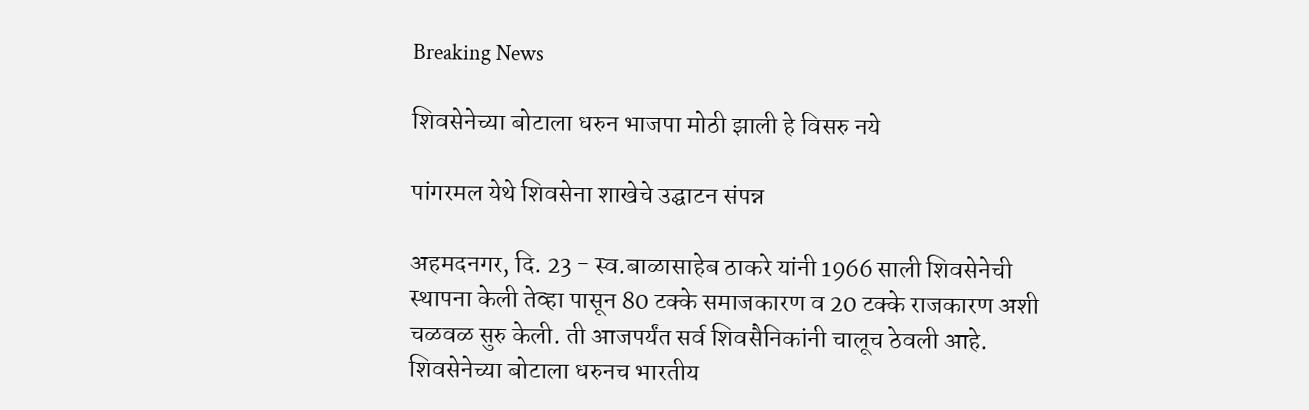Breaking News

शिवसेनेच्या बोटाला धरुन भाजपा मोठी झाली हे विसरु नये

पांगरमल येथे शिवसेना शाखेचे उद्घाटन संपन्न

अहमदनगर, दि. 23 - स्व.बाळासाहेब ठाकरे यांनी 1966 साली शिवसेनेची स्थापना केली तेव्हा पासून 80 टक्के समाजकारण व 20 टक्के राजकारण अशी  चळवळ सुरु केली. ती आजपर्यंत सर्व शिवसैनिकांनी चालूच ठेवली आहे. शिवसेनेच्या बोटाला धरुनच भारतीय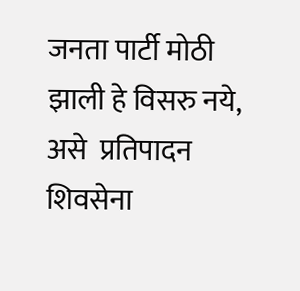जनता पार्टी मोठी झाली हे विसरु नये, असे  प्रतिपादन शिवसेना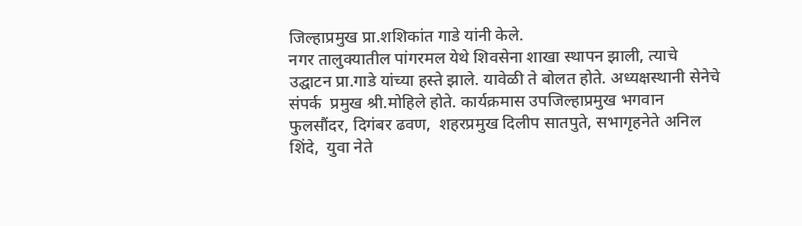जिल्हाप्रमुख प्रा.शशिकांत गाडे यांनी केले.
नगर तालुक्यातील पांगरमल येथे शिवसेना शाखा स्थापन झाली, त्याचे उद्घाटन प्रा.गाडे यांच्या हस्ते झाले. यावेळी ते बोलत होते. अध्यक्षस्थानी सेनेचे संपर्क  प्रमुख श्री.मोहिले होते. कार्यक्रमास उपजिल्हाप्रमुख भगवान फुलसौंदर, दिगंबर ढवण,  शहरप्रमुख दिलीप सातपुते, सभागृहनेते अनिल शिंदे,  युवा नेते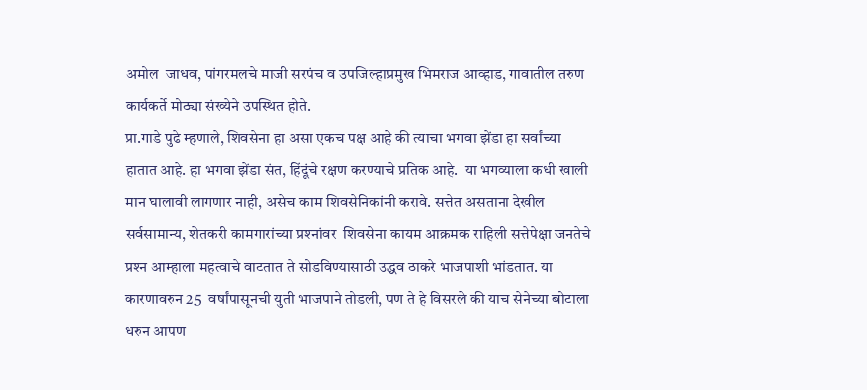अमोल  जाधव, पांगरमलचे माजी सरपंच व उपजिल्हाप्रमुख भिमराज आव्हाड, गावातील तरुण कार्यकर्ते मोठ्या संख्येने उपस्थित होते.
प्रा.गाडे पुढे म्हणाले, शिवसेना हा असा एकच पक्ष आहे की त्याचा भगवा झेंडा हा सर्वांच्या हातात आहे. हा भगवा झेंडा संत, हिंदूंचे रक्षण करण्याचे प्रतिक आहे.  या भगव्याला कधी खाली मान घालावी लागणार नाही, असेच काम शिवसेनिकांनी करावे. सत्तेत असताना देखील सर्वसामान्य, शेतकरी कामगारांच्या प्रश्‍नांवर  शिवसेना कायम आक्रमक राहिली सत्तेपेक्षा जनतेचे प्रश्‍न आम्हाला महत्वाचे वाटतात ते सोडविण्यासाठी उद्धव ठाकरे भाजपाशी भांडतात. या कारणावरुन 25  वर्षांपासूनची युती भाजपाने तोडली, पण ते हे विसरले की याच सेनेच्या बोटाला धरुन आपण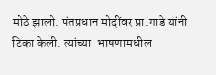मोठे झालो. पंतप्रधान मोदींवर प्रा.गाडे यांनी टिका केली. त्यांच्या  भाषणामधील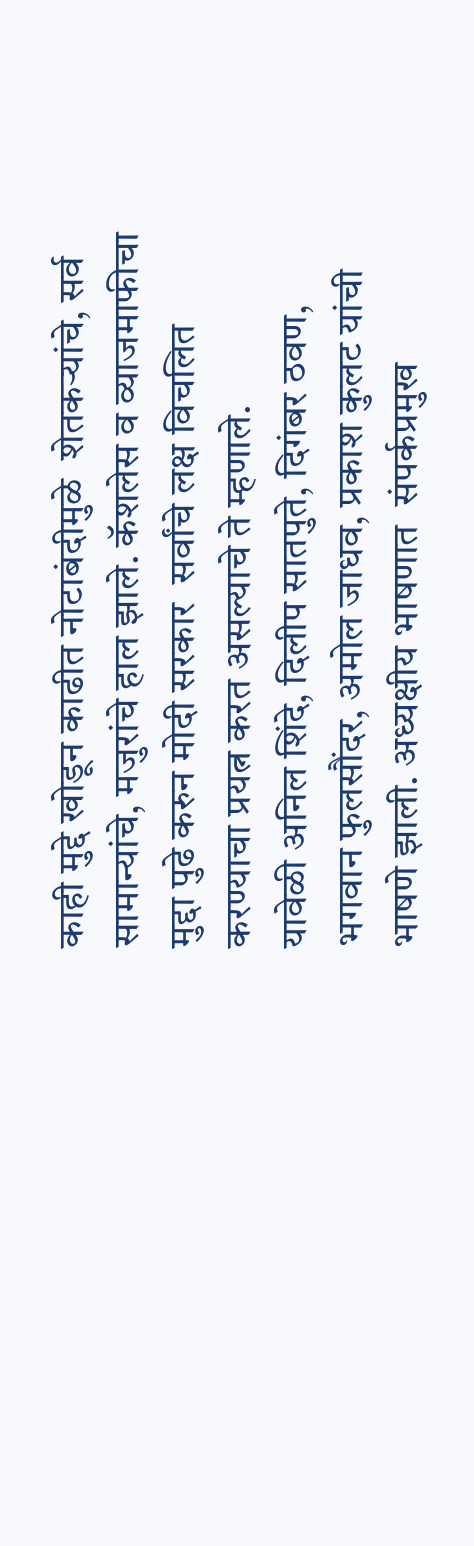काही मुद्दे खोडून काढीत नोटाबंदीमुळे  शेतकर्‍यांचे, सर्व सामान्यांचे, मजुरांचे हाल झाले. कॅशलेस व व्याजमाफीचा मुद्दा पुढे करुन मोदी सरकार  सर्वांचे लक्ष विचलित करण्याचा प्रयत्न करत असल्याचे ते म्हणाले.
यावेळी अनिल शिंदे, दिलीप सातपुते, दिगंबर ठवण, भगवान फुलसौंदर, अमोल जाधव, प्रकाश कुलट यांची भाषणे झाली. अध्यक्षीय भाषणात  संपर्कप्रमुख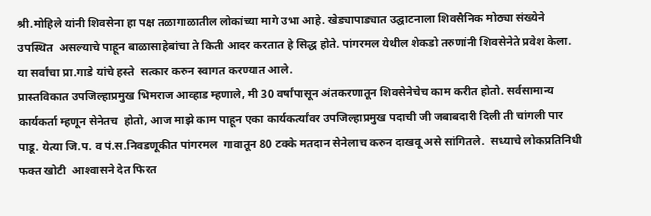श्री.मोहिले यांनी शिवसेना हा पक्ष तळागाळातील लोकांच्या मागे उभा आहे. खेड्यापाड्यात उद्घाटनाला शिवसैनिक मोठ्या संख्येने उपस्थित  असल्याचे पाहून बाळासाहेबांचा ते किती आदर करतात हे सिद्ध होते. पांगरमल येथील शेकडो तरुणांनी शिवसेनेते प्रवेश केला. या सर्वांचा प्रा.गाडे यांचे हस्ते  सत्कार करुन स्वागत करण्यात आले.
प्रास्तविकात उपजिल्हाप्रमुख भिमराज आव्हाड म्हणाले, मी 30 वर्षांपासून अंतकरणातून शिवसेनेचेच काम करीत होतो. सर्वसामान्य कार्यकर्ता म्हणून सेनेतच  होतो, आज माझे काम पाहून एका कार्यकर्त्यांवर उपजिल्हाप्रमुख पदाची जी जबाबदारी दिली ती चांगली पार पाडू. येत्या जि.प. व पं.स.निवडणूकीत पांगरमल  गावातून 80 टक्के मतदान सेनेलाच करुन दाखवू असे सांगितले.  सध्याचे लोकप्रतिनिधी फक्त खोटी  आश्‍वासने देत फिरत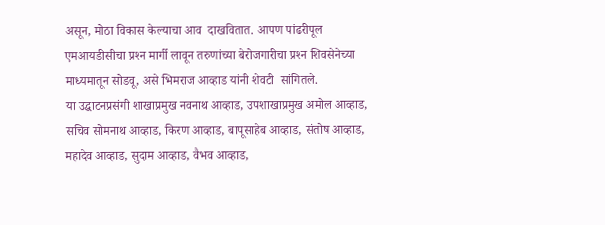असून, मोठा विकास केल्याचा आव  दाखवितात. आपण पांढरीपूल एमआयडीसीचा प्रश्‍न मार्गी लावून तरुणांच्या बेरोजगारीचा प्रश्‍न शिवसेनेच्या माध्यमातून सोडवू, असे भिमराज आव्हाड यांनी शेवटी  सांगितले.
या उद्घाटनप्रसंगी शाखाप्रमुख नवनाथ आव्हाड, उपशाखाप्रमुख अमोल आव्हाड, सचिव सोमनाथ आव्हाड, किरण आव्हाड, बापूसाहेब आव्हाड, संतोष आव्हाड,  महादेव आव्हाड, सुदाम आव्हाड, वैभव आव्हाड,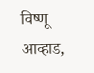विष्णू आव्हाड,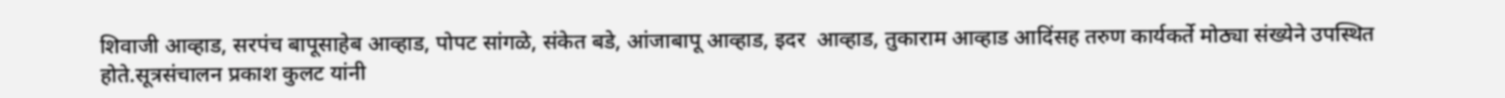शिवाजी आव्हाड, सरपंच बापूसाहेब आव्हाड, पोपट सांगळे, संकेत बडे, आंजाबापू आव्हाड, इदर  आव्हाड, तुकाराम आव्हाड आदिंसह तरुण कार्यकर्ते मोठ्या संख्येने उपस्थित होते.सूत्रसंचालन प्रकाश कुलट यांनी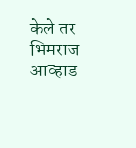केले तर भिमराज आव्हाड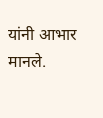यांनी आभार  मानले.